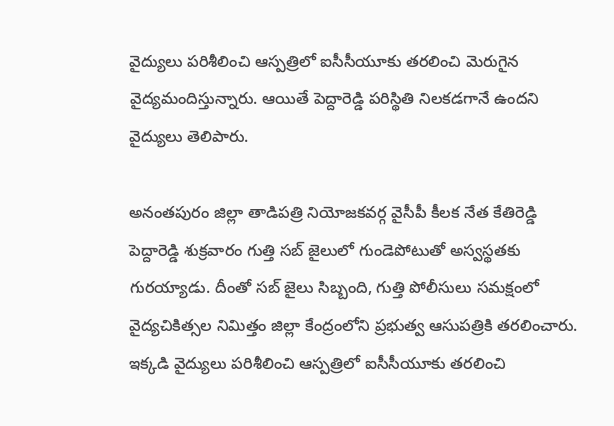వైద్యులు పరిశీలించి ఆస్పత్రిలో ఐసీసీయూకు తరలించి మెరుగైన వైద్యమందిస్తున్నారు. ఆయితే పెద్దారెడ్డి పరిస్థితి నిలకడగానే ఉందని వైద్యులు తెలిపారు.

అనంతపురం జిల్లా తాడిపత్రి నియోజకవర్గ వైసీపీ కీలక నేత కేతిరెడ్డి పెద్దారెడ్డి శుక్రవారం గుత్తి సబ్‌ జైలులో గుండెపోటుతో అస్వస్థతకు గురయ్యాడు. దీంతో సబ్‌ జైలు సిబ్బంది, గుత్తి పోలీసులు సమక్షంలో వైద్యచికిత్సల నిమిత్తం జిల్లా కేంద్రంలోని ప్రభుత్వ ఆసుపత్రికి తరలించారు. ఇక్కడి వైద్యులు పరిశీలించి ఆస్పత్రిలో ఐసీసీయూకు తరలించి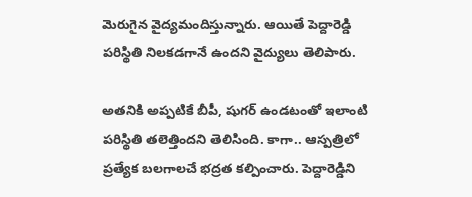మెరుగైన వైద్యమందిస్తున్నారు. ఆయితే పెద్దారెడ్డి పరిస్థితి నిలకడగానే ఉందని వైద్యులు తెలిపారు.

అతనికి అప్పటికే బీపీ, షుగర్‌ ఉండటంతో ఇలాంటి పరిస్థితి తలెత్తిందని తెలిసింది. కాగా.. ఆస్పత్రిలో ప్రత్యేక బలగాలచే భద్రత కల్పించారు. పెద్దారెడ్డిని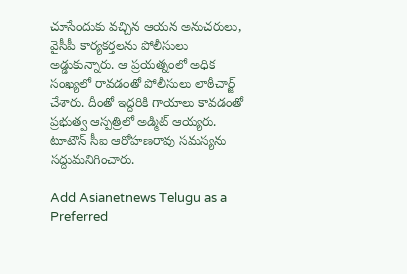చూసేందుకు వచ్చిన ఆయన అనుచరులు, వైసీపీ కార్యకర్తలను పోలీసులు అడ్డుకున్నారు. ఆ ప్రయత్నంలో అధిక సంఖ్యలో రావడంతో పోలీసులు లాఠీచార్జ్‌ చేశారు. దీంతో ఇద్దరికి గాయాలు కావడంతో ప్రభుత్వ ఆస్పత్రిలో అడ్మిట్‌ ఆయ్యరు. టూటౌన్‌ సీఐ ఆరోహణరావు సమస్యను సద్దుమనిగించారు.

Add Asianetnews Telugu as a Preferred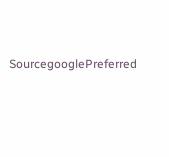SourcegooglePreferred